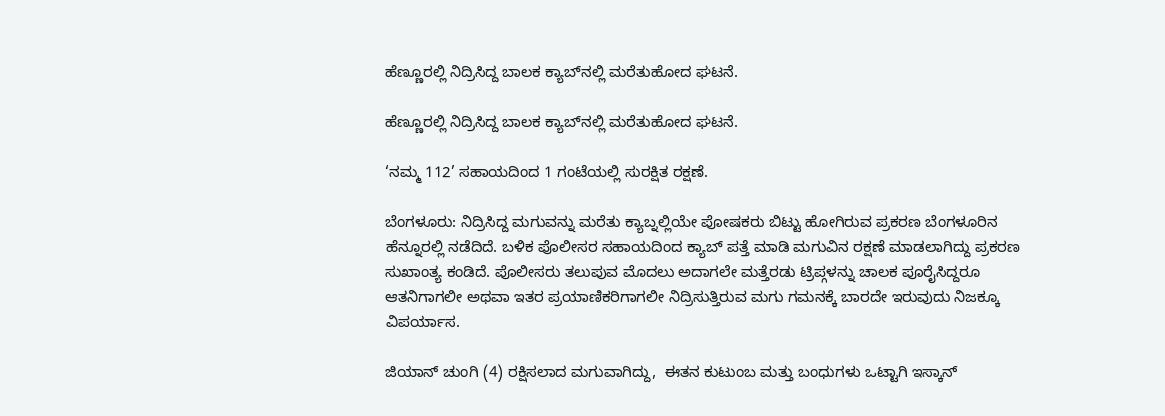ಹೆಣ್ಣೂರಲ್ಲಿ ನಿದ್ರಿಸಿದ್ದ ಬಾಲಕ ಕ್ಯಾಬ್‌ನಲ್ಲಿ ಮರೆತುಹೋದ ಘಟನೆ.

ಹೆಣ್ಣೂರಲ್ಲಿ ನಿದ್ರಿಸಿದ್ದ ಬಾಲಕ ಕ್ಯಾಬ್‌ನಲ್ಲಿ ಮರೆತುಹೋದ ಘಟನೆ.

‘ನಮ್ಮ 112’ ಸಹಾಯದಿಂದ 1 ಗಂಟೆಯಲ್ಲಿ ಸುರಕ್ಷಿತ ರಕ್ಷಣೆ.

ಬೆಂಗಳೂರು: ನಿದ್ರಿಸಿದ್ದ ಮಗುವನ್ನು ಮರೆತು ಕ್ಯಾಬ್ನಲ್ಲಿಯೇ ಪೋಷಕರು ಬಿಟ್ಟು ಹೋಗಿರುವ ಪ್ರಕರಣ ಬೆಂಗಳೂರಿನ ಹೆನ್ನೂರಲ್ಲಿ ನಡೆದಿದೆ. ಬಳಿಕ ಪೊಲೀಸರ ಸಹಾಯದಿಂದ ಕ್ಯಾಬ್ ಪತ್ತೆ ಮಾಡಿ ಮಗುವಿನ ರಕ್ಷಣೆ ಮಾಡಲಾಗಿದ್ದು ಪ್ರಕರಣ ಸುಖಾಂತ್ಯ ಕಂಡಿದೆ. ಪೊಲೀಸರು ತಲುಪುವ ಮೊದಲು ಅದಾಗಲೇ ಮತ್ತೆರಡು ಟ್ರಿಪ್ಗಳನ್ನು ಚಾಲಕ ಪೂರೈಸಿದ್ದರೂ ಆತನಿಗಾಗಲೀ ಅಥವಾ ಇತರ ಪ್ರಯಾಣಿಕರಿಗಾಗಲೀ ನಿದ್ರಿಸುತ್ತಿರುವ ಮಗು ಗಮನಕ್ಕೆ ಬಾರದೇ ಇರುವುದು ನಿಜಕ್ಕೂ ವಿಪರ್ಯಾಸ.

ಜಿಯಾನ್ ಚುಂಗಿ (4) ರಕ್ಷಿಸಲಾದ ಮಗುವಾಗಿದ್ದು,  ಈತನ ಕುಟುಂಬ ಮತ್ತು ಬಂಧುಗಳು ಒಟ್ಟಾಗಿ ಇಸ್ಕಾನ್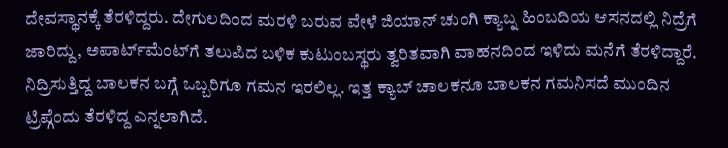ದೇವಸ್ಥಾನಕ್ಕೆ ತೆರಳಿದ್ದರು. ದೇಗುಲದಿಂದ ಮರಳಿ ಬರುವ ವೇಳೆ ಜಿಯಾನ್ ಚುಂಗಿ ಕ್ಯಾಬ್ನ ಹಿಂಬದಿಯ ಆಸನದಲ್ಲಿ ನಿದ್ರೆಗೆ ಜಾರಿದ್ದು, ಅಪಾರ್ಟ್‌ಮೆಂಟ್‌ಗೆ ತಲುಪಿದ ಬಳಿಕ ಕುಟುಂಬಸ್ಥರು ತ್ವರಿತವಾಗಿ ವಾಹನದಿಂದ ಇಳಿದು ಮನೆಗೆ ತೆರಳಿದ್ದಾರೆ. ನಿದ್ರಿಸುತ್ತಿದ್ದ ಬಾಲಕನ ಬಗ್ಗೆ ಒಬ್ಬರಿಗೂ ಗಮನ ಇರಲಿಲ್ಲ. ಇತ್ತ ಕ್ಯಾಬ್ ಚಾಲಕನೂ ಬಾಲಕನ ಗಮನಿಸದೆ ಮುಂದಿನ ಟ್ರಿಪ್ಗೆಂದು ತೆರಳಿದ್ದ ಎನ್ನಲಾಗಿದೆ.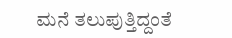ಮನೆ ತಲುಪುತ್ತಿದ್ದಂತೆ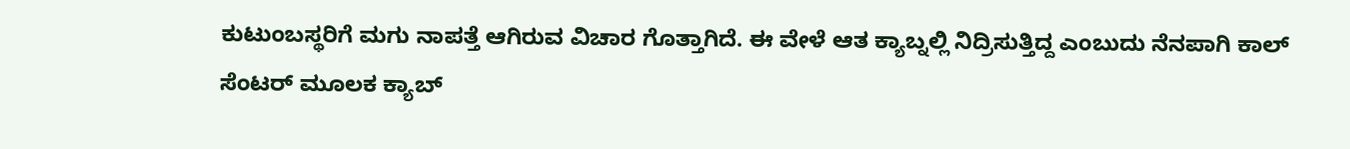ಕುಟುಂಬಸ್ಥರಿಗೆ ಮಗು ನಾಪತ್ತೆ ಆಗಿರುವ ವಿಚಾರ ಗೊತ್ತಾಗಿದೆ. ಈ ವೇಳೆ ಆತ ಕ್ಯಾಬ್ನಲ್ಲಿ ನಿದ್ರಿಸುತ್ತಿದ್ದ ಎಂಬುದು ನೆನಪಾಗಿ ಕಾಲ್ ಸೆಂಟರ್ ಮೂಲಕ ಕ್ಯಾಬ್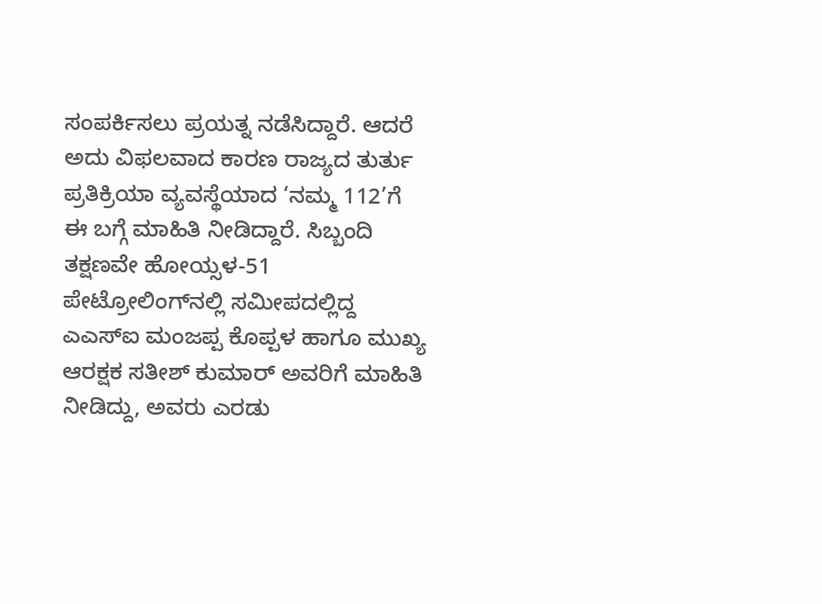ಸಂಪರ್ಕಿಸಲು ಪ್ರಯತ್ನ ನಡೆಸಿದ್ದಾರೆ. ಆದರೆ ಅದು ವಿಫಲವಾದ ಕಾರಣ ರಾಜ್ಯದ ತುರ್ತು ಪ್ರತಿಕ್ರಿಯಾ ವ್ಯವಸ್ಥೆಯಾದ ‘ನಮ್ಮ 112’ಗೆ ಈ ಬಗ್ಗೆ ಮಾಹಿತಿ ನೀಡಿದ್ದಾರೆ. ಸಿಬ್ಬಂದಿ ತಕ್ಷಣವೇ ಹೋಯ್ಸಳ-51 ಪೇಟ್ರೋಲಿಂಗ್‌ನಲ್ಲಿ ಸಮೀಪದಲ್ಲಿದ್ದ ಎಎಸ್‌ಐ ಮಂಜಪ್ಪ ಕೊಪ್ಪಳ ಹಾಗೂ ಮುಖ್ಯ ಆರಕ್ಷಕ ಸತೀಶ್ ಕುಮಾರ್ ಅವರಿಗೆ ಮಾಹಿತಿ ನೀಡಿದ್ದು, ಅವರು ಎರಡು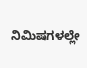ನಿಮಿಷಗಳಲ್ಲೇ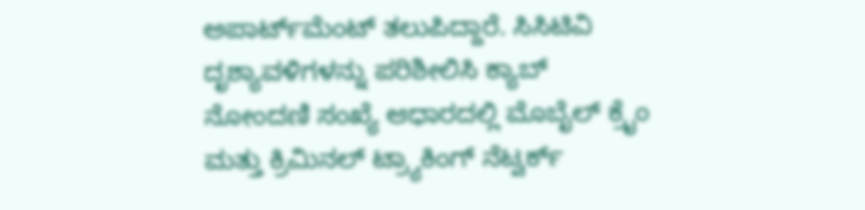ಅಪಾರ್ಟ್‌ಮೆಂಟ್‌ ತಲುಪಿದ್ದಾರೆ. ಸಿಸಿಟಿವಿ ದೃಶ್ಯಾವಳಿಗಳನ್ನು ಪರಿಶೀಲಿಸಿ ಕ್ಯಾಬ್ ನೋಂದಣಿ ಸಂಖ್ಯೆ ಆಧಾರದಲ್ಲಿ ಮೊಬೈಲ್ ಕ್ರೈಂ ಮತ್ತು ಕ್ರಿಮಿನಲ್ ಟ್ರ್ಯಾಕಿಂಗ್ ನೆಟ್ವರ್ಕ್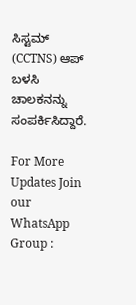ಸಿಸ್ಟಮ್ (CCTNS) ಆಪ್ ಬಳಸಿ ಚಾಲಕನನ್ನು ಸಂಪರ್ಕಿಸಿದ್ದಾರೆ.

For More Updates Join our WhatsApp Group :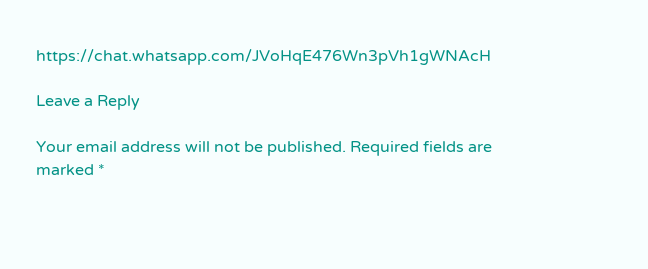https://chat.whatsapp.com/JVoHqE476Wn3pVh1gWNAcH

Leave a Reply

Your email address will not be published. Required fields are marked *